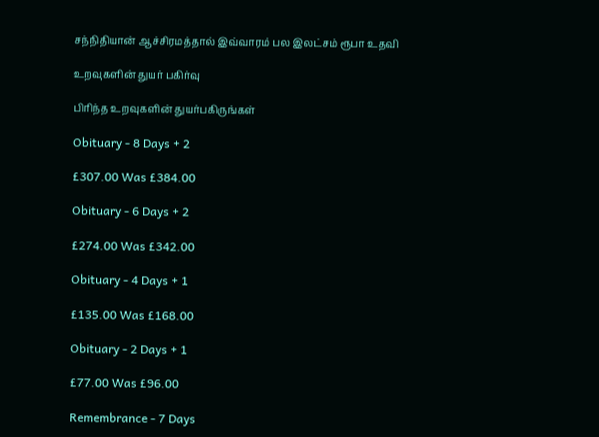சந்நிதியான் ஆச்சிரமத்தால் இவ்வாரம் பல இலட்சம் ரூபா உதவி

உறவுகளின் துயர் பகிர்வு

பிரிந்த உறவுகளின் துயர்பகிருங்கள்

Obituary - 8 Days + 2

£307.00 Was £384.00

Obituary - 6 Days + 2

£274.00 Was £342.00

Obituary - 4 Days + 1

£135.00 Was £168.00

Obituary - 2 Days + 1

£77.00 Was £96.00

Remembrance - 7 Days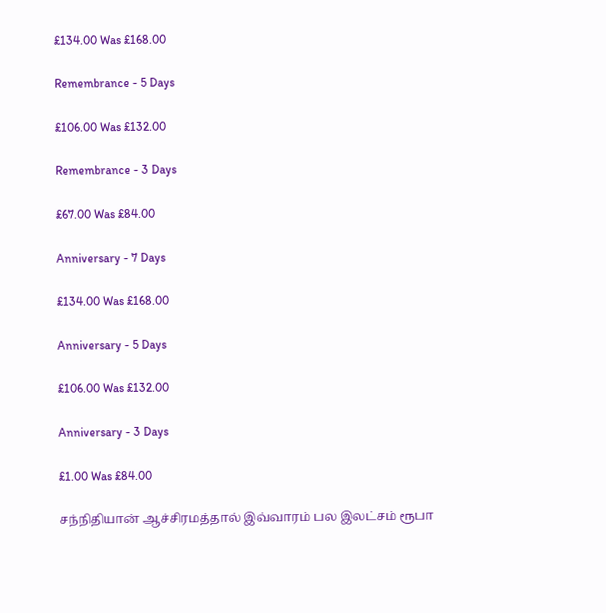£134.00 Was £168.00

Remembrance - 5 Days

£106.00 Was £132.00

Remembrance - 3 Days

£67.00 Was £84.00

Anniversary - 7 Days

£134.00 Was £168.00

Anniversary - 5 Days

£106.00 Was £132.00

Anniversary - 3 Days

£1.00 Was £84.00

சந்நிதியான் ஆச்சிரமத்தால் இவ்வாரம் பல இலட்சம் ரூபா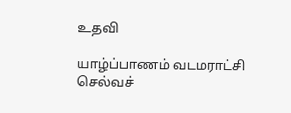உதவி

யாழ்ப்பாணம் வடமராட்சி செல்வச்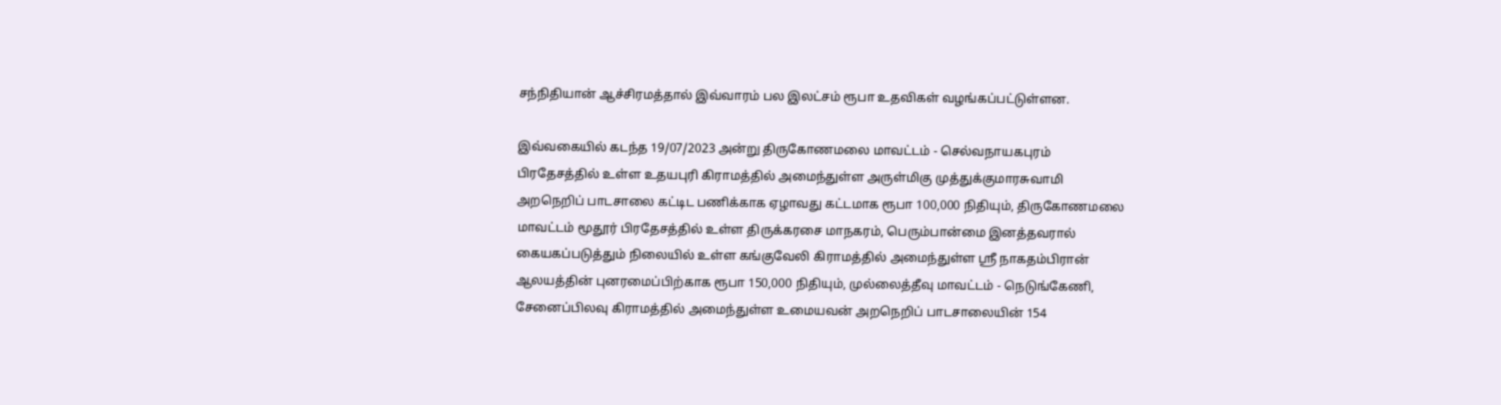சந்நிதியான் ஆச்சிரமத்தால் இவ்வாரம் பல இலட்சம் ரூபா உதவிகள் வழங்கப்பட்டுள்ளன.

இவ்வகையில் கடந்த 19/07/2023 அன்று திருகோணமலை மாவட்டம் - செல்வநாயகபுரம் பிரதேசத்தில் உள்ள உதயபுரி கிராமத்தில் அமைந்துள்ள அருள்மிகு முத்துக்குமாரசுவாமி அறநெறிப் பாடசாலை கட்டிட பணிக்காக ஏழாவது கட்டமாக ரூபா 100,000 நிதியும், திருகோணமலை மாவட்டம் மூதூர் பிரதேசத்தில் உள்ள திருக்கரசை மாநகரம், பெரும்பான்மை இனத்தவரால் கையகப்படுத்தும் நிலையில் உள்ள கங்குவேலி கிராமத்தில் அமைந்துள்ள ஶ்ரீ நாகதம்பிரான் ஆலயத்தின் புனரமைப்பிற்காக ரூபா 150,000 நிதியும், முல்லைத்தீவு மாவட்டம் - நெடுங்கேணி, சேனைப்பிலவு கிராமத்தில் அமைந்துள்ள உமையவன் அறநெறிப் பாடசாலையின் 154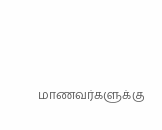மாணவர்களுக்கு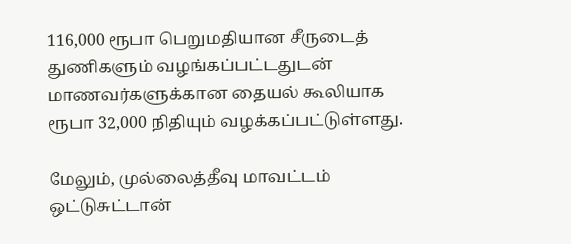116,000 ரூபா பெறுமதியான சீருடைத் துணிகளும் வழங்கப்பட்டதுடன் மாணவர்களுக்கான தையல் கூலியாக ரூபா 32,000 நிதியும் வழக்கப்பட்டுள்ளது.

மேலும், முல்லைத்தீவு மாவட்டம் ஒட்டுசுட்டான்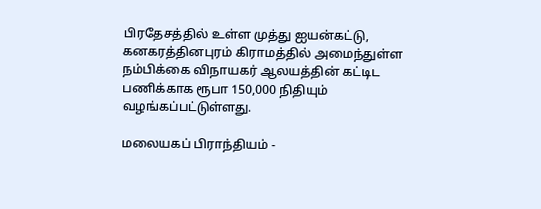பிரதேசத்தில் உள்ள முத்து ஐயன்கட்டு, கனகரத்தினபுரம் கிராமத்தில் அமைந்துள்ள நம்பிக்கை விநாயகர் ஆலயத்தின் கட்டிட பணிக்காக ரூபா 150,000 நிதியும் வழங்கப்பட்டுள்ளது.

மலையகப் பிராந்தியம் -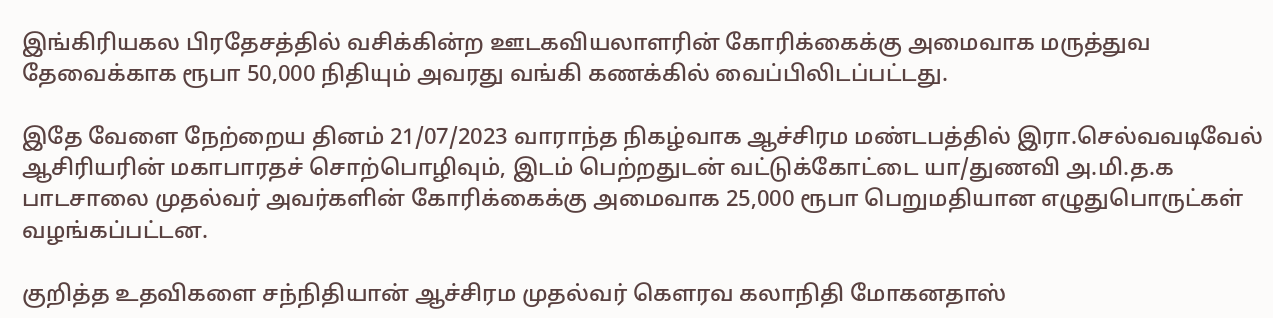இங்கிரியகல பிரதேசத்தில் வசிக்கின்ற ஊடகவியலாளரின் கோரிக்கைக்கு அமைவாக மருத்துவ தேவைக்காக ரூபா 50,000 நிதியும் அவரது வங்கி கணக்கில் வைப்பிலிடப்பட்டது.

இதே வேளை நேற்றைய தினம் 21/07/2023 வாராந்த நிகழ்வாக ஆச்சிரம மண்டபத்தில் இரா.செல்வவடிவேல் ஆசிரியரின் மகாபாரதச் சொற்பொழிவும், இடம் பெற்றதுடன் வட்டுக்கோட்டை யா/துணவி அ.மி.த.க பாடசாலை முதல்வர் அவர்களின் கோரிக்கைக்கு அமைவாக 25,000 ரூபா பெறுமதியான எழுதுபொருட்கள் வழங்கப்பட்டன.

குறித்த உதவிகளை சந்நிதியான் ஆச்சிரம முதல்வர் கௌரவ கலாநிதி மோகனதாஸ்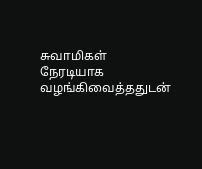சுவாமிகள் நேரடியாக வழங்கிவைத்ததுடன்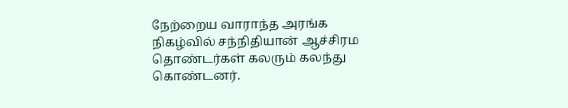நேற்றைய வாராந்த அரங்க நிகழ்வில் சந்நிதியான் ஆச்சிரம தொண்டர்கள் கலரும் கலந்து கொண்டனர்.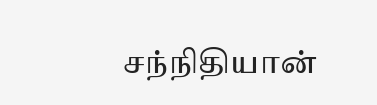சந்நிதியான்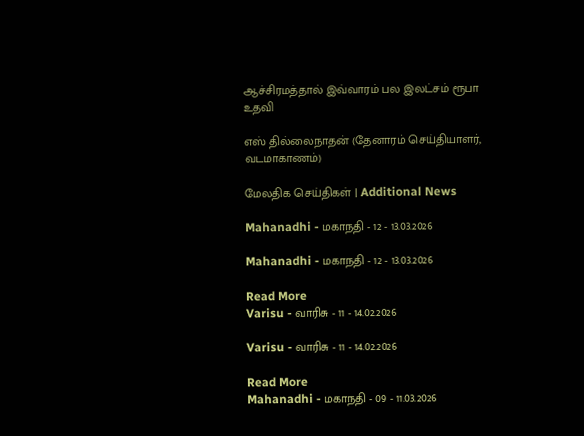ஆச்சிரமத்தால் இவ்வாரம் பல இலட்சம் ரூபா உதவி

எஸ் தில்லைநாதன் (தேனாரம் செய்தியாளர், வடமாகாணம்)

மேலதிக செய்திகள் | Additional News

Mahanadhi - மகாநதி - 12 - 13.03.2026

Mahanadhi - மகாநதி - 12 - 13.03.2026

Read More
Varisu - வாரிசு - 11 - 14.02.2026

Varisu - வாரிசு - 11 - 14.02.2026

Read More
Mahanadhi - மகாநதி - 09 - 11.03.2026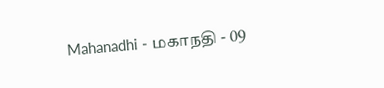Mahanadhi - மகாநதி - 09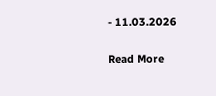- 11.03.2026

Read More